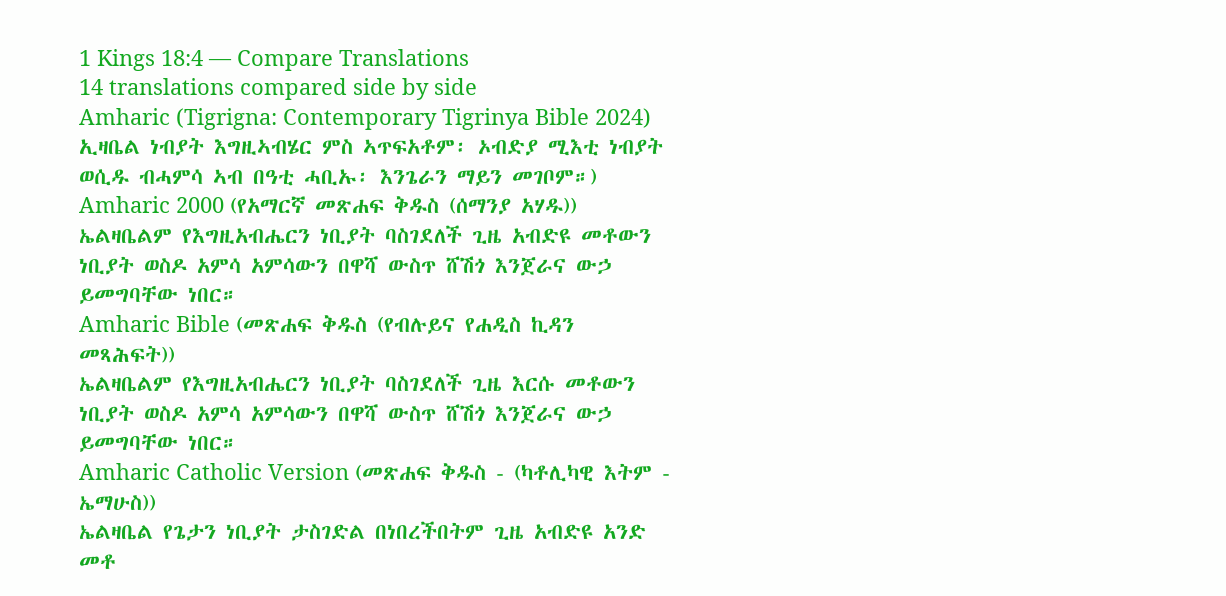1 Kings 18:4 — Compare Translations
14 translations compared side by side
Amharic (Tigrigna: Contemporary Tigrinya Bible 2024)
ኢዛቤል ነብያት እግዚኣብሄር ምስ ኣጥፍአቶም፡ ኦብድያ ሚእቲ ነብያት ወሲዱ ብሓምሳ ኣብ በዓቲ ሓቢኡ፡ እንጌራን ማይን መገቦም።)
Amharic 2000 (የአማርኛ መጽሐፍ ቅዱስ (ሰማንያ አሃዱ))
ኤልዛቤልም የእግዚአብሔርን ነቢያት ባስገደለች ጊዜ አብድዩ መቶውን ነቢያት ወስዶ አምሳ አምሳውን በዋሻ ውስጥ ሸሽጎ እንጀራና ውኃ ይመግባቸው ነበር።
Amharic Bible (መጽሐፍ ቅዱስ (የብሉይና የሐዲስ ኪዳን መጻሕፍት))
ኤልዛቤልም የእግዚአብሔርን ነቢያት ባስገደለች ጊዜ እርሱ መቶውን ነቢያት ወስዶ አምሳ አምሳውን በዋሻ ውስጥ ሸሽጎ እንጀራና ውኃ ይመግባቸው ነበር።
Amharic Catholic Version (መጽሐፍ ቅዱስ - (ካቶሊካዊ እትም - ኤማሁስ))
ኤልዛቤል የጌታን ነቢያት ታስገድል በነበረችበትም ጊዜ አብድዩ አንድ መቶ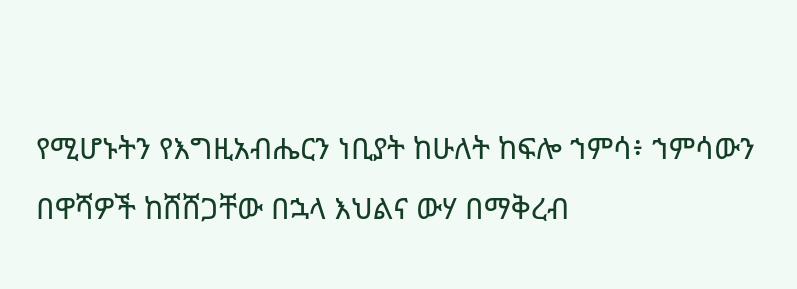የሚሆኑትን የእግዚአብሔርን ነቢያት ከሁለት ከፍሎ ኀምሳ፥ ኀምሳውን በዋሻዎች ከሸሸጋቸው በኋላ እህልና ውሃ በማቅረብ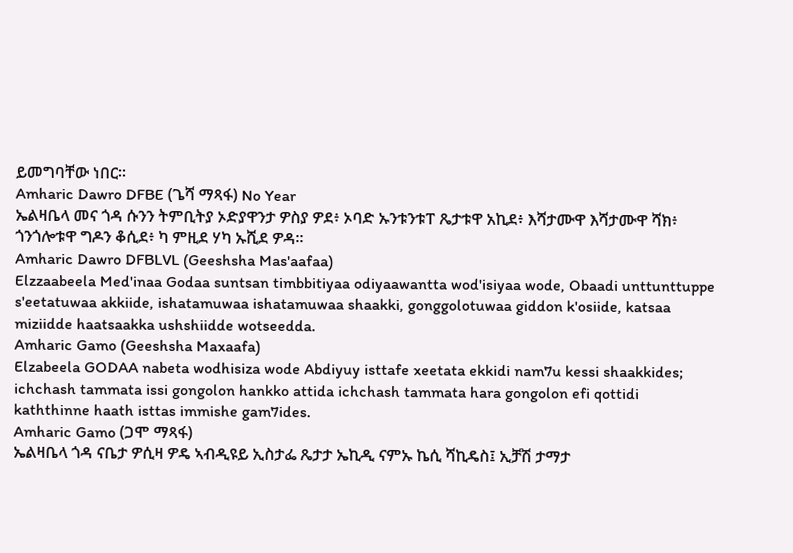ይመግባቸው ነበር።
Amharic Dawro DFBE (ጌሻ ማጻፋ) No Year
ኤልዛቤላ መና ጎዳ ሱንን ትምቢትያ ኦድያዋንታ ዎስያ ዎደ፥ ኦባድ ኡንቱንቱፐ ጼታቱዋ አኪደ፥ እሻታሙዋ እሻታሙዋ ሻክ፥ ጎንጎሎቱዋ ግዶን ቆሲደ፥ ካ ምዚደ ሃካ ኡሺደ ዎዳ።
Amharic Dawro DFBLVL (Geeshsha Mas'aafaa)
Elzzaabeela Med'inaa Godaa suntsan timbbitiyaa odiyaawantta wod'isiyaa wode, Obaadi unttunttuppe s'eetatuwaa akkiide, ishatamuwaa ishatamuwaa shaakki, gonggolotuwaa giddon k'osiide, katsaa miziidde haatsaakka ushshiidde wotseedda.
Amharic Gamo (Geeshsha Maxaafa)
Elzabeela GODAA nabeta wodhisiza wode Abdiyuy isttafe xeetata ekkidi nam7u kessi shaakkides; ichchash tammata issi gongolon hankko attida ichchash tammata hara gongolon efi qottidi kaththinne haath isttas immishe gam7ides.
Amharic Gamo (ጋሞ ማጻፋ)
ኤልዛቤላ ጎዳ ናቤታ ዎሲዛ ዎዴ ኣብዲዩይ ኢስታፌ ጼታታ ኤኪዲ ናምኡ ኬሲ ሻኪዴስ፤ ኢቻሽ ታማታ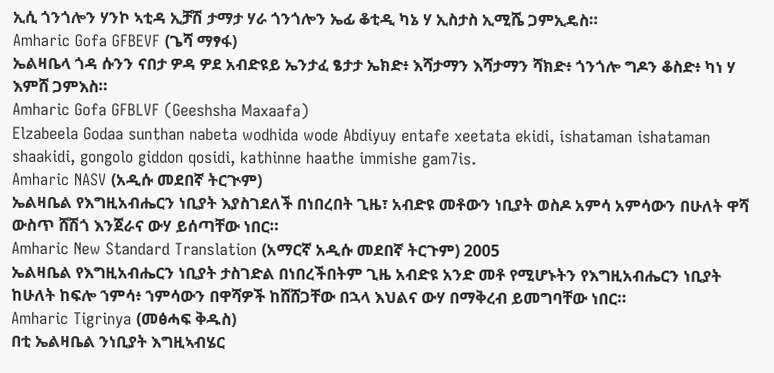ኢሲ ጎንጎሎን ሃንኮ ኣቲዳ ኢቻሽ ታማታ ሃራ ጎንጎሎን ኤፊ ቆቲዲ ካኔ ሃ ኢስታስ ኢሚሼ ጋምኢዴስ።
Amharic Gofa GFBEVF (ጌሻ ማፃፋ)
ኤልዛቤላ ጎዳ ሱንን ናበታ ዎዳ ዎደ አብድዩይ ኤንታፈ ፄታታ ኤክድ፥ እሻታማን እሻታማን ሻክድ፥ ጎንጎሎ ግዶን ቆስድ፥ ካነ ሃ እምሸ ጋምእስ።
Amharic Gofa GFBLVF (Geeshsha Maxaafa)
Elzabeela Godaa sunthan nabeta wodhida wode Abdiyuy entafe xeetata ekidi, ishataman ishataman shaakidi, gongolo giddon qosidi, kathinne haathe immishe gam7is.
Amharic NASV (አዲሱ መደበኛ ትርጒም)
ኤልዛቤል የእግዚአብሔርን ነቢያት እያስገደለች በነበረበት ጊዜ፣ አብድዩ መቶውን ነቢያት ወስዶ አምሳ አምሳውን በሁለት ዋሻ ውስጥ ሸሽጎ እንጀራና ውሃ ይሰጣቸው ነበር።
Amharic New Standard Translation (አማርኛ አዲሱ መደበኛ ትርጉም) 2005
ኤልዛቤል የእግዚአብሔርን ነቢያት ታስገድል በነበረችበትም ጊዜ አብድዩ አንድ መቶ የሚሆኑትን የእግዚአብሔርን ነቢያት ከሁለት ከፍሎ ኀምሳ፥ ኀምሳውን በዋሻዎች ከሸሸጋቸው በኋላ እህልና ውሃ በማቅረብ ይመግባቸው ነበር።
Amharic Tigrinya (መፅሓፍ ቅዱስ)
በቲ ኤልዛቤል ንነቢያት እግዚኣብሄር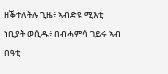ዘቕተለትሉ ጊዜ፥ ኣብድዩ ሚእቲ ነቢያት ወሲዱ፥ በብሓምሳ ገይሩ ኣብ በዓቲ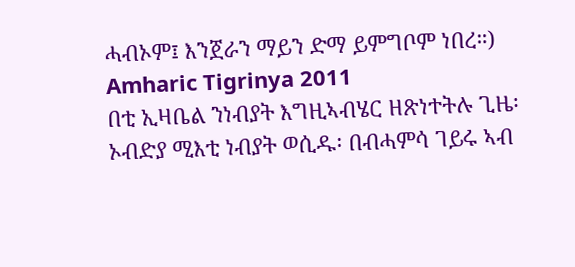ሓብኦም፤ እንጀራን ማይን ድማ ይምግቦም ነበረ።)
Amharic Tigrinya 2011
በቲ ኢዛቤል ንነብያት እግዚኣብሄር ዘጽነተትሉ ጊዜ፡ ኦብድያ ሚእቲ ነብያት ወሲዱ፡ በብሓምሳ ገይሩ ኣብ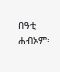በዓቲ ሐብኦም፡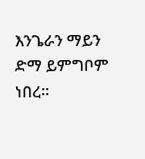እንጌራን ማይን ድማ ይምግቦም ነበረ።